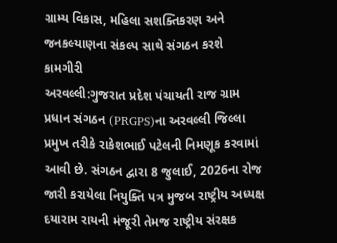ગ્રામ્ય વિકાસ, મહિલા સશક્તિકરણ અને જનકલ્યાણના સંકલ્પ સાથે સંગઠન કરશે કામગીરી
અરવલ્લી:ગુજરાત પ્રદેશ પંચાયતી રાજ ગ્રામ પ્રધાન સંગઠન (PRGPS)ના અરવલ્લી જિલ્લા પ્રમુખ તરીકે રાકેશભાઈ પટેલની નિમણૂક કરવામાં આવી છે. સંગઠન દ્વારા 8 જુલાઈ, 2026ના રોજ જારી કરાયેલા નિયુક્તિ પત્ર મુજબ રાષ્ટ્રીય અધ્યક્ષ દયારામ રાયની મંજૂરી તેમજ રાષ્ટ્રીય સંરક્ષક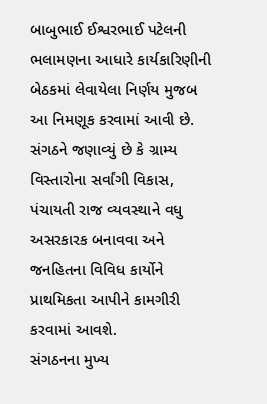બાબુભાઈ ઈશ્વરભાઈ પટેલની ભલામણના આધારે કાર્યકારિણીની બેઠકમાં લેવાયેલા નિર્ણય મુજબ આ નિમણૂક કરવામાં આવી છે.
સંગઠને જણાવ્યું છે કે ગ્રામ્ય વિસ્તારોના સર્વાંગી વિકાસ, પંચાયતી રાજ વ્યવસ્થાને વધુ અસરકારક બનાવવા અને જનહિતના વિવિધ કાર્યોને પ્રાથમિકતા આપીને કામગીરી કરવામાં આવશે.
સંગઠનના મુખ્ય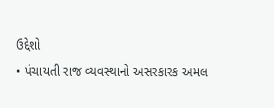ઉદ્દેશો
• પંચાયતી રાજ વ્યવસ્થાનો અસરકારક અમલ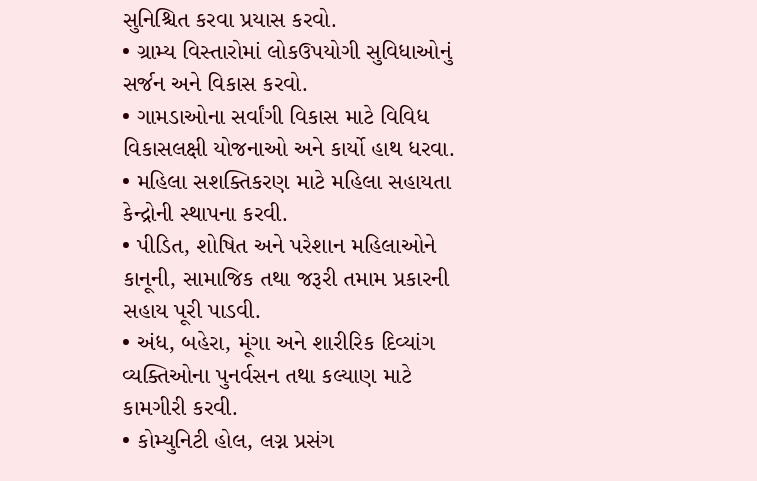સુનિશ્ચિત કરવા પ્રયાસ કરવો.
• ગ્રામ્ય વિસ્તારોમાં લોકઉપયોગી સુવિધાઓનું સર્જન અને વિકાસ કરવો.
• ગામડાઓના સર્વાંગી વિકાસ માટે વિવિધ વિકાસલક્ષી યોજનાઓ અને કાર્યો હાથ ધરવા.
• મહિલા સશક્તિકરણ માટે મહિલા સહાયતા કેન્દ્રોની સ્થાપના કરવી.
• પીડિત, શોષિત અને પરેશાન મહિલાઓને કાનૂની, સામાજિક તથા જરૂરી તમામ પ્રકારની સહાય પૂરી પાડવી.
• અંધ, બહેરા, મૂંગા અને શારીરિક દિવ્યાંગ વ્યક્તિઓના પુનર્વસન તથા કલ્યાણ માટે કામગીરી કરવી.
• કોમ્યુનિટી હોલ, લગ્ન પ્રસંગ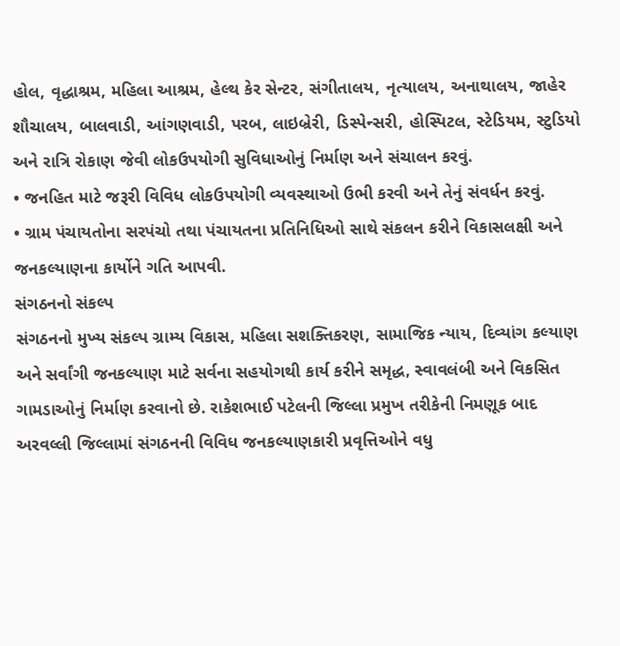હોલ, વૃદ્ધાશ્રમ, મહિલા આશ્રમ, હેલ્થ કેર સેન્ટર, સંગીતાલય, નૃત્યાલય, અનાથાલય, જાહેર શૌચાલય, બાલવાડી, આંગણવાડી, પરબ, લાઇબ્રેરી, ડિસ્પેન્સરી, હોસ્પિટલ, સ્ટેડિયમ, સ્ટુડિયો અને રાત્રિ રોકાણ જેવી લોકઉપયોગી સુવિધાઓનું નિર્માણ અને સંચાલન કરવું.
• જનહિત માટે જરૂરી વિવિધ લોકઉપયોગી વ્યવસ્થાઓ ઉભી કરવી અને તેનું સંવર્ધન કરવું.
• ગ્રામ પંચાયતોના સરપંચો તથા પંચાયતના પ્રતિનિધિઓ સાથે સંકલન કરીને વિકાસલક્ષી અને જનકલ્યાણના કાર્યોને ગતિ આપવી.
સંગઠનનો સંકલ્પ
સંગઠનનો મુખ્ય સંકલ્પ ગ્રામ્ય વિકાસ, મહિલા સશક્તિકરણ, સામાજિક ન્યાય, દિવ્યાંગ કલ્યાણ અને સર્વાંગી જનકલ્યાણ માટે સર્વના સહયોગથી કાર્ય કરીને સમૃદ્ધ, સ્વાવલંબી અને વિકસિત ગામડાઓનું નિર્માણ કરવાનો છે. રાકેશભાઈ પટેલની જિલ્લા પ્રમુખ તરીકેની નિમણૂક બાદ અરવલ્લી જિલ્લામાં સંગઠનની વિવિધ જનકલ્યાણકારી પ્રવૃત્તિઓને વધુ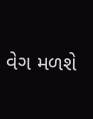વેગ મળશે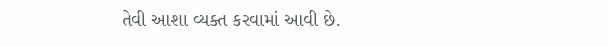તેવી આશા વ્યક્ત કરવામાં આવી છે.